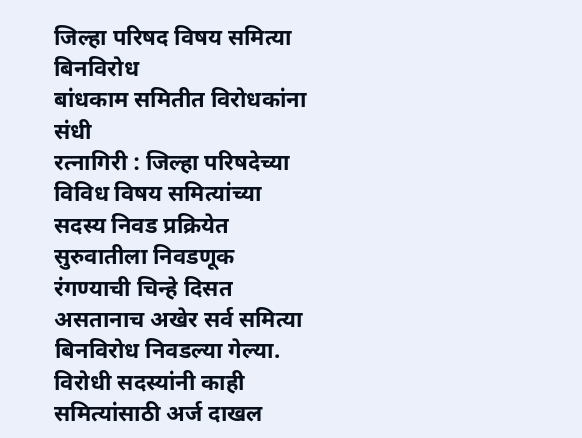जिल्हा परिषद विषय समित्या बिनविरोध
बांधकाम समितीत विरोधकांना संधी
रत्नागिरी : जिल्हा परिषदेच्या विविध विषय समित्यांच्या सदस्य निवड प्रक्रियेत सुरुवातीला निवडणूक रंगण्याची चिन्हे दिसत असतानाच अखेर सर्व समित्या बिनविरोध निवडल्या गेल्या. विरोधी सदस्यांनी काही समित्यांसाठी अर्ज दाखल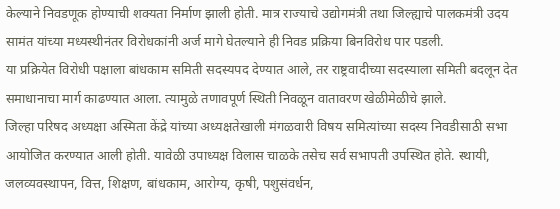केल्याने निवडणूक होण्याची शक्यता निर्माण झाली होती. मात्र राज्याचे उद्योगमंत्री तथा जिल्ह्याचे पालकमंत्री उदय सामंत यांच्या मध्यस्थीनंतर विरोधकांनी अर्ज मागे घेतल्याने ही निवड प्रक्रिया बिनविरोध पार पडली.
या प्रक्रियेत विरोधी पक्षाला बांधकाम समिती सदस्यपद देण्यात आले, तर राष्ट्रवादीच्या सदस्याला समिती बदलून देत समाधानाचा मार्ग काढण्यात आला. त्यामुळे तणावपूर्ण स्थिती निवळून वातावरण खेळीमेळीचे झाले.
जिल्हा परिषद अध्यक्षा अस्मिता केंद्रे यांच्या अध्यक्षतेखाली मंगळवारी विषय समित्यांच्या सदस्य निवडीसाठी सभा आयोजित करण्यात आली होती. यावेळी उपाध्यक्ष विलास चाळके तसेच सर्व सभापती उपस्थित होते. स्थायी, जलव्यवस्थापन, वित्त, शिक्षण, बांधकाम, आरोग्य, कृषी, पशुसंवर्धन,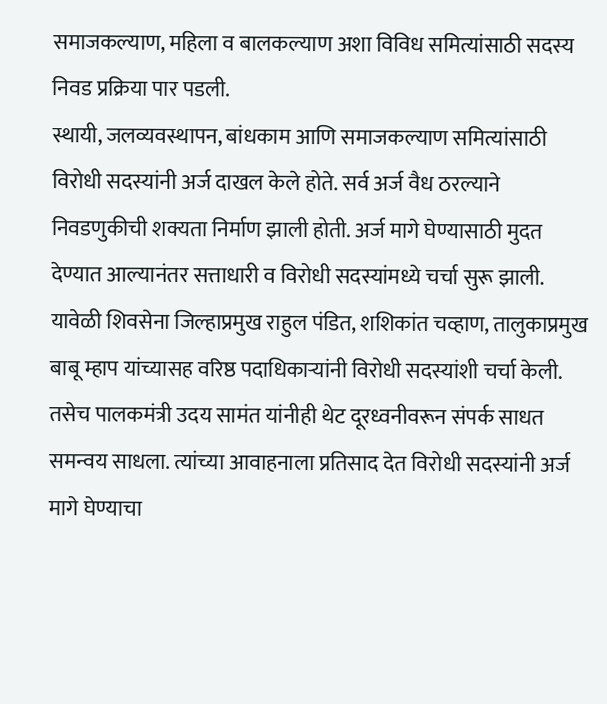समाजकल्याण, महिला व बालकल्याण अशा विविध समित्यांसाठी सदस्य निवड प्रक्रिया पार पडली.
स्थायी, जलव्यवस्थापन, बांधकाम आणि समाजकल्याण समित्यांसाठी विरोधी सदस्यांनी अर्ज दाखल केले होते. सर्व अर्ज वैध ठरल्याने निवडणुकीची शक्यता निर्माण झाली होती. अर्ज मागे घेण्यासाठी मुदत देण्यात आल्यानंतर सत्ताधारी व विरोधी सदस्यांमध्ये चर्चा सुरू झाली.
यावेळी शिवसेना जिल्हाप्रमुख राहुल पंडित, शशिकांत चव्हाण, तालुकाप्रमुख बाबू म्हाप यांच्यासह वरिष्ठ पदाधिकाऱ्यांनी विरोधी सदस्यांशी चर्चा केली. तसेच पालकमंत्री उदय सामंत यांनीही थेट दूरध्वनीवरून संपर्क साधत समन्वय साधला. त्यांच्या आवाहनाला प्रतिसाद देत विरोधी सदस्यांनी अर्ज मागे घेण्याचा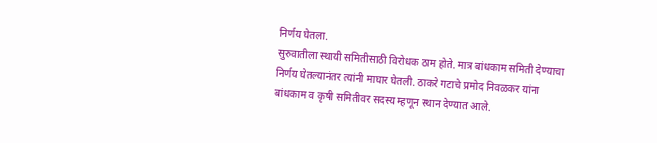निर्णय घेतला.
सुरुवातीला स्थायी समितीसाठी विरोधक ठाम होते. मात्र बांधकाम समिती देण्याचा निर्णय घेतल्यानंतर त्यांनी माघार घेतली. ठाकरे गटाचे प्रमोद निवळकर यांना बांधकाम व कृषी समितीवर सदस्य म्हणून स्थान देण्यात आले.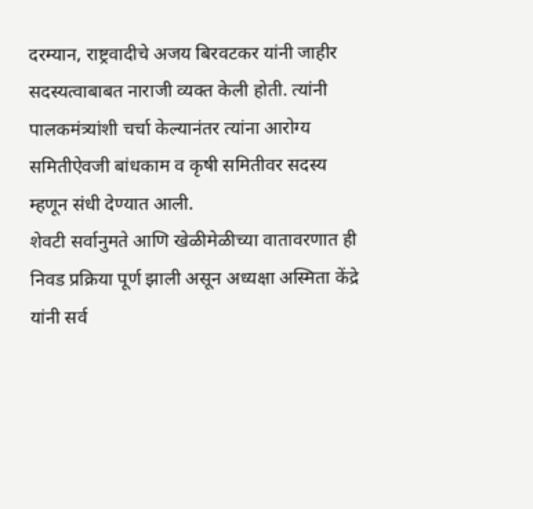दरम्यान, राष्ट्रवादीचे अजय बिरवटकर यांनी जाहीर सदस्यत्वाबाबत नाराजी व्यक्त केली होती. त्यांनी पालकमंत्र्यांशी चर्चा केल्यानंतर त्यांना आरोग्य समितीऐवजी बांधकाम व कृषी समितीवर सदस्य म्हणून संधी देण्यात आली.
शेवटी सर्वानुमते आणि खेळीमेळीच्या वातावरणात ही निवड प्रक्रिया पूर्ण झाली असून अध्यक्षा अस्मिता केंद्रे यांनी सर्व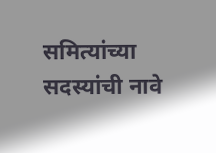समित्यांच्या सदस्यांची नावे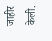जाहीर केली.